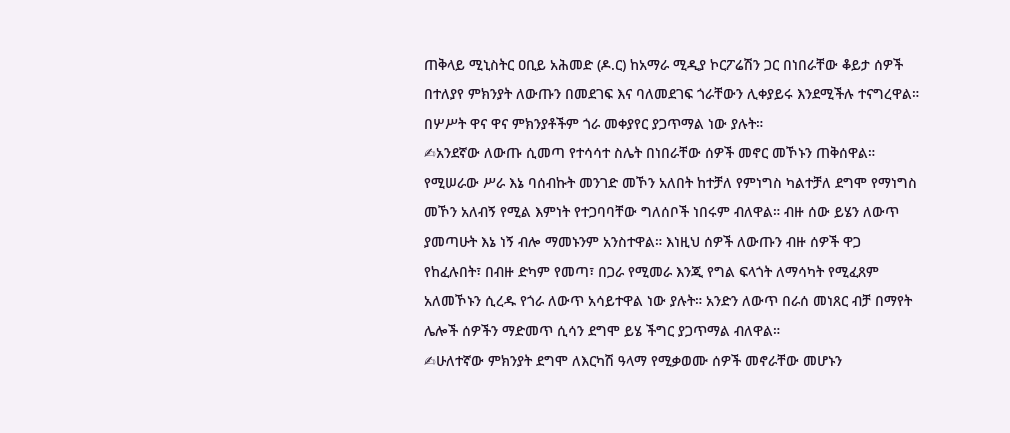ጠቅላይ ሚኒስትር ዐቢይ አሕመድ (ዶ.ር) ከአማራ ሚዲያ ኮርፖሬሽን ጋር በነበራቸው ቆይታ ሰዎች በተለያየ ምክንያት ለውጡን በመደገፍ እና ባለመደገፍ ጎራቸውን ሊቀያይሩ እንደሚችሉ ተናግረዋል። በሦሥት ዋና ዋና ምክንያቶችም ጎራ መቀያየር ያጋጥማል ነው ያሉት።
✍አንደኛው ለውጡ ሲመጣ የተሳሳተ ስሌት በነበራቸው ሰዎች መኖር መኾኑን ጠቅሰዋል። የሚሠራው ሥራ እኔ ባሰብኩት መንገድ መኾን አለበት ከተቻለ የምነግስ ካልተቻለ ደግሞ የማነግስ መኾን አለብኝ የሚል እምነት የተጋባባቸው ግለሰቦች ነበሩም ብለዋል። ብዙ ሰው ይሄን ለውጥ ያመጣሁት እኔ ነኝ ብሎ ማመኑንም አንስተዋል። እነዚህ ሰዎች ለውጡን ብዙ ሰዎች ዋጋ የከፈሉበት፣ በብዙ ድካም የመጣ፣ በጋራ የሚመራ እንጂ የግል ፍላጎት ለማሳካት የሚፈጸም አለመኾኑን ሲረዱ የጎራ ለውጥ አሳይተዋል ነው ያሉት። አንድን ለውጥ በራሰ መነጸር ብቻ በማየት ሌሎች ሰዎችን ማድመጥ ሲሳን ደግሞ ይሄ ችግር ያጋጥማል ብለዋል።
✍ሁለተኛው ምክንያት ደግሞ ለእርካሽ ዓላማ የሚቃወሙ ሰዎች መኖራቸው መሆኑን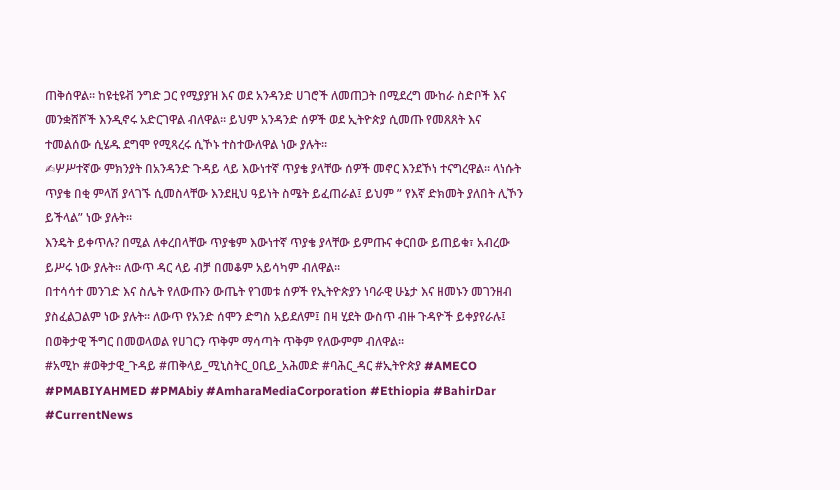ጠቅሰዋል። ከዩቲዩቭ ንግድ ጋር የሚያያዝ እና ወደ አንዳንድ ሀገሮች ለመጠጋት በሚደረግ ሙከራ ስድቦች እና መንቋሸሾች እንዲኖሩ አድርገዋል ብለዋል። ይህም አንዳንድ ሰዎች ወደ ኢትዮጵያ ሲመጡ የመጸጸት እና ተመልሰው ሲሄዱ ደግሞ የሚጻረሩ ሲኾኑ ተስተውለዋል ነው ያሉት።
✍ሦሥተኛው ምክንያት በአንዳንድ ጉዳይ ላይ እውነተኛ ጥያቄ ያላቸው ሰዎች መኖር እንደኾነ ተናግረዋል። ላነሱት ጥያቄ በቂ ምላሽ ያላገኙ ሲመስላቸው እንደዚህ ዓይነት ስሜት ይፈጠራል፤ ይህም ” የእኛ ድክመት ያለበት ሊኾን ይችላል” ነው ያሉት።
እንዴት ይቀጥሉ? በሚል ለቀረበላቸው ጥያቄም እውነተኛ ጥያቄ ያላቸው ይምጡና ቀርበው ይጠይቁ፣ አብረው ይሥሩ ነው ያሉት። ለውጥ ዳር ላይ ብቻ በመቆም አይሳካም ብለዋል።
በተሳሳተ መንገድ እና ስሌት የለውጡን ውጤት የገመቱ ሰዎች የኢትዮጵያን ነባራዊ ሁኔታ እና ዘመኑን መገንዘብ ያስፈልጋልም ነው ያሉት። ለውጥ የአንድ ሰሞን ድግስ አይደለም፤ በዛ ሂደት ውስጥ ብዙ ጉዳዮች ይቀያየራሉ፤ በወቅታዊ ችግር በመወላወል የሀገርን ጥቅም ማሳጣት ጥቅም የለውምም ብለዋል።
#አሚኮ #ወቅታዊ_ጉዳይ #ጠቅላይ_ሚኒስትር_ዐቢይ_አሕመድ #ባሕር_ዳር #ኢትዮጵያ #AMECO #PMABIYAHMED #PMAbiy #AmharaMediaCorporation #Ethiopia #BahirDar #CurrentNews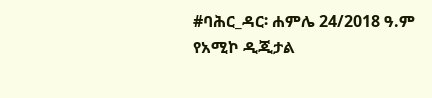#ባሕር_ዳር፡ ሐምሌ 24/2018 ዓ.ም
የአሚኮ ዲጂታል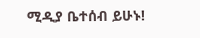ሚዲያ ቤተሰብ ይሁኑ!